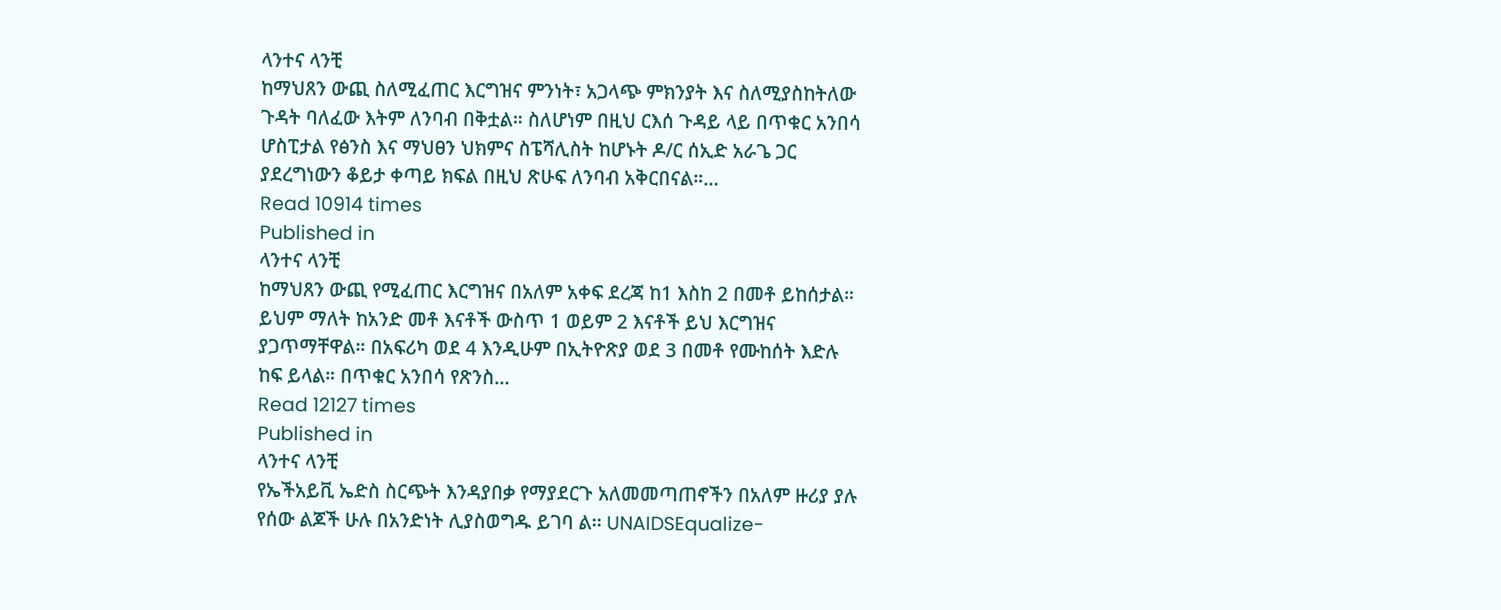ላንተና ላንቺ
ከማህጸን ውጪ ስለሚፈጠር እርግዝና ምንነት፣ አጋላጭ ምክንያት እና ስለሚያስከትለው ጉዳት ባለፈው እትም ለንባብ በቅቷል። ስለሆነም በዚህ ርእሰ ጉዳይ ላይ በጥቁር አንበሳ ሆስፒታል የፅንስ እና ማህፀን ህክምና ስፔሻሊስት ከሆኑት ዶ/ር ሰኢድ አራጌ ጋር ያደረግነውን ቆይታ ቀጣይ ክፍል በዚህ ጽሁፍ ለንባብ አቅርበናል።…
Read 10914 times
Published in
ላንተና ላንቺ
ከማህጸን ውጪ የሚፈጠር እርግዝና በአለም አቀፍ ደረጃ ከ1 እስከ 2 በመቶ ይከሰታል። ይህም ማለት ከአንድ መቶ እናቶች ውስጥ 1 ወይም 2 እናቶች ይህ እርግዝና ያጋጥማቸዋል። በአፍሪካ ወደ 4 እንዲሁም በኢትዮጽያ ወደ 3 በመቶ የሙከሰት እድሉ ከፍ ይላል። በጥቁር አንበሳ የጽንስ…
Read 12127 times
Published in
ላንተና ላንቺ
የኤችአይቪ ኤድስ ስርጭት እንዳያበቃ የማያደርጉ አለመመጣጠኖችን በአለም ዙሪያ ያሉ የሰው ልጆች ሁሉ በአንድነት ሊያስወግዱ ይገባ ል፡፡ UNAIDSEqualize-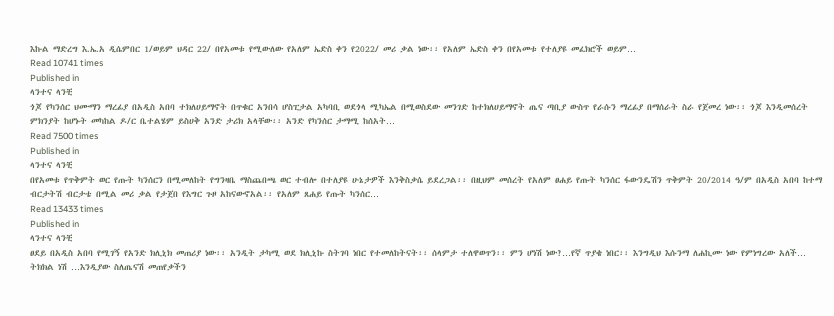እኩል ማድረግ እ.ኤ.አ ዲሴምበር 1/ወይም ህዳር 22/ በየአመቱ የሚውለው የአለም ኤድስ ቀን የ2022/ መሪ ቃል ነው፡፡ የአለም ኤድስ ቀን በየአመቱ የተለያዩ መፈክሮች ወይም…
Read 10741 times
Published in
ላንተና ላንቺ
ጎጆ የካንሰር ህሙማን ማረፊያ በአዲስ አበባ ተክለሀይማኖት በጥቁር አንበሳ ሆስፒታል አካባቢ ወደጎላ ሚካኤል በሚወስደው መንገድ ከተክለሀይማኖት ጤና ጣቢያ ውስጥ የራሱን ማረፊያ በማሰራት ስራ የጀመረ ነው፡፡ ጎጆ እንዲመሰረት ምክንያት ከሆኑት መካከል ዶ/ር ቤተልሄም ይስሀቅ አንድ ታሪክ አላቸው፡፡ አንድ የካንሰር ታማሚ ከሰአት…
Read 7500 times
Published in
ላንተና ላንቺ
በየአመቱ የጥቅምት ወር የጡት ካንሰርን በሚመለከት የግንዛቤ ማስጨበጫ ወር ተብሎ በተለያዩ ሁኔታዎች እንቅስቃሴ ይደረጋል፡፡ በዚህም መሰረት የአለም ፀሐይ የጡት ካንሰር ፋውንዴሽን ጥቅምት 20/2014 ዓ/ም በአዲስ አበባ ከተማ ብርታትሽ ብርታቴ በሚል መሪ ቃል የታጀበ የእግር ጉዞ አከናውኖአል፡፡ የአለም ጸሐይ የጡት ካንሰር…
Read 13433 times
Published in
ላንተና ላንቺ
ፀደይ በአዲስ አበባ የሚገኝ የአንድ ክሊኒክ መጠሪያ ነው፡፡ አንዲት ታካሚ ወደ ክሊኒኩ ስትገባ ነበር የተመለከትናት፡፡ ሰላምታ ተለዋወጥን፡፡ ምን ሆነሽ ነው?…የኛ ጥያቄ ነበር፡፡ እንግዲህ እሱንማ ለሐኪሙ ነው የምነግረው አለች… ትክክል ነሽ …እንዲያው ስለጤናሽ መጠየቃችን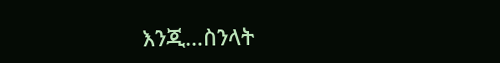እንጂ…ስንላት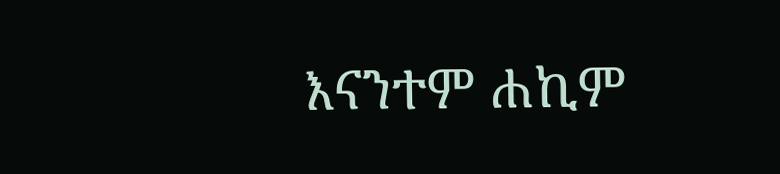እናንተም ሐኪም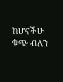ከሆናችሁ ቁጭ ብለን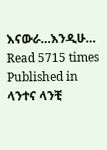እናውራ…እንዲሁ…
Read 5715 times
Published in
ላንተና ላንቺ